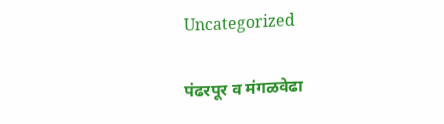Uncategorized

पंढरपूर व मंगळवेढा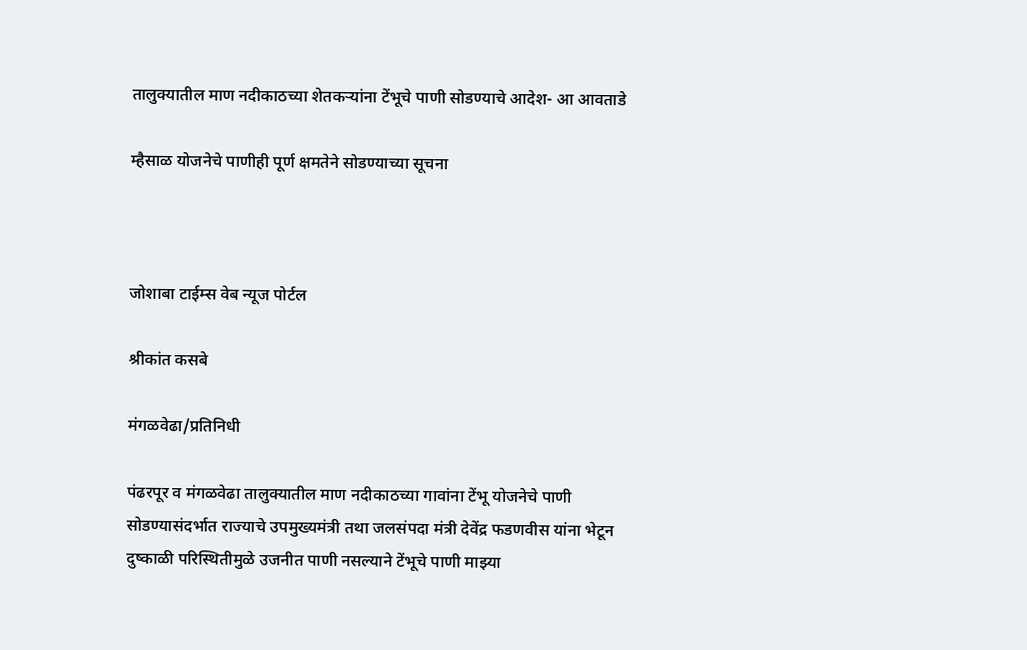तालुक्यातील माण नदीकाठच्या शेतकऱ्यांना टेंभूचे पाणी सोडण्याचे आदेश- आ आवताडे

म्हैसाळ योजनेचे पाणीही पूर्ण क्षमतेने सोडण्याच्या सूचना



जोशाबा टाईम्स वेब न्यूज पोर्टल

श्रीकांत कसबे

मंगळवेढा/प्रतिनिधी

पंढरपूर व मंगळवेढा तालुक्यातील माण नदीकाठच्या गावांना टेंभू योजनेचे पाणी सोडण्यासंदर्भात राज्याचे उपमुख्यमंत्री तथा जलसंपदा मंत्री देवेंद्र फडणवीस यांना भेटून दुष्काळी परिस्थितीमुळे उजनीत पाणी नसल्याने टेंभूचे पाणी माझ्या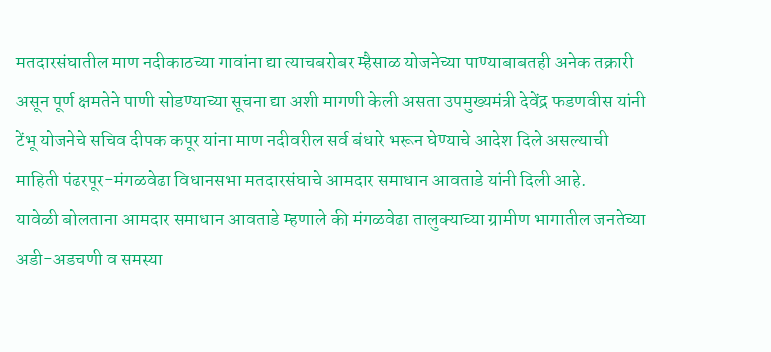मतदारसंघातील माण नदीकाठच्या गावांना द्या त्याचबरोबर म्हैसाळ योजनेच्या पाण्याबाबतही अनेक तक्रारी असून पूर्ण क्षमतेने पाणी सोडण्याच्या सूचना द्या अशी मागणी केली असता उपमुख्यमंत्री देवेंद्र फडणवीस यांनी टेंभू योजनेचे सचिव दीपक कपूर यांना माण नदीवरील सर्व बंधारे भरून घेण्याचे आदेश दिले असल्याची माहिती पंढरपूर-मंगळवेढा विधानसभा मतदारसंघाचे आमदार समाधान आवताडे यांनी दिली आहे.
यावेळी बोलताना आमदार समाधान आवताडे म्हणाले की मंगळवेढा तालुक्याच्या ग्रामीण भागातील जनतेच्या अडी-अडचणी व समस्या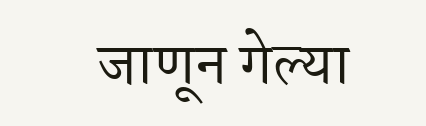जाणून गेल्या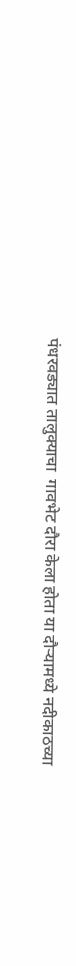पंधरवड्यात तालुक्याचा  गावभेट दौरा केला होता या दौऱ्यामध्ये नदीकाठच्या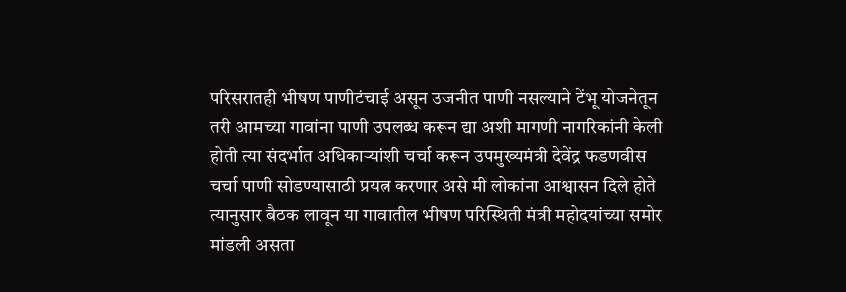परिसरातही भीषण पाणीटंचाई असून उजनीत पाणी नसल्याने टेंभू योजनेतून तरी आमच्या गावांना पाणी उपलब्ध करून द्या अशी मागणी नागरिकांनी केली होती त्या संदर्भात अधिकाऱ्यांशी चर्चा करून उपमुख्यमंत्री देवेंद्र फडणवीस चर्चा पाणी सोडण्यासाठी प्रयत्न करणार असे मी लोकांना आश्वासन दिले होते त्यानुसार बैठक लावून या गावातील भीषण परिस्थिती मंत्री महोदयांच्या समोर मांडली असता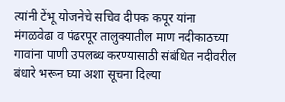त्यांनी टेंभू योजनेचे सचिव दीपक कपूर यांना मंगळवेढा व पंढरपूर तालुक्यातील माण नदीकाठच्या गावांना पाणी उपलब्ध करण्यासाठी संबंधित नदीवरील बंधारे भरून घ्या अशा सूचना दिल्या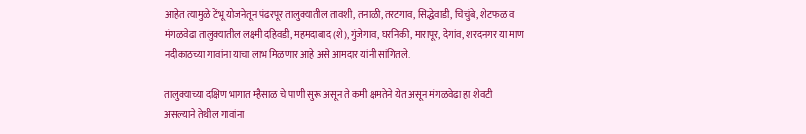आहेत त्यामुळे टेंभू योजनेतून पंढरपूर तालुक्यातील तावशी, तनाळी, तरटगाव, सिद्धेवाडी, चिचुंबे, शेटफळ व मंगळवेढा तालुक्यातील लक्ष्मी दहिवडी, महमदाबाद (शे), गुंजेगाव, घरनिकी, मारापूर, देगांव, शरदनगर या माण नदीकाठच्या गावांना याचा लाभ मिळणार आहे असे आमदार यांनी सांगितले.

तालुक्याच्या दक्षिण भागात म्हैसाळ चे पाणी सुरू असून ते कमी क्षमतेने येत असून मंगळवेढा हा शेवटी असल्याने तेथील गावांना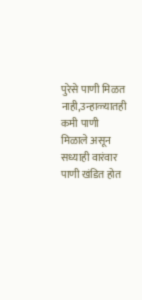पुरेसे पाणी मिळत नाही,उन्हाळ्यातही कमी पाणी मिळाले असून सध्याही वारंवार पाणी खंडित होत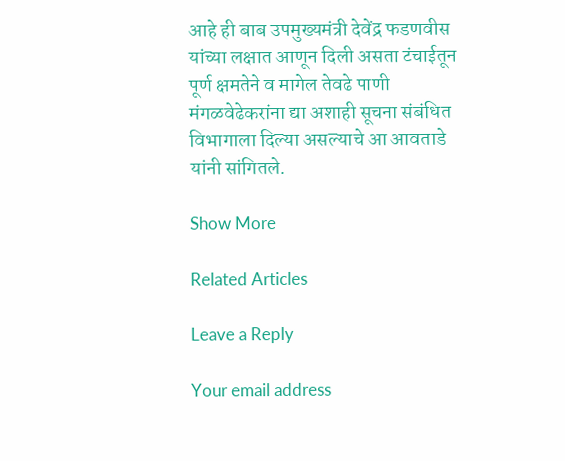आहे ही बाब उपमुख्यमंत्री देवेंद्र फडणवीस यांच्या लक्षात आणून दिली असता टंचाईतून पूर्ण क्षमतेने व मागेल तेवढे पाणी मंगळवेढेकरांना द्या अशाही सूचना संबंधित विभागाला दिल्या असल्याचे आ आवताडे यांनी सांगितले.

Show More

Related Articles

Leave a Reply

Your email address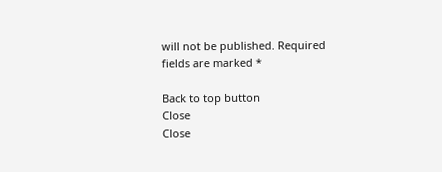will not be published. Required fields are marked *

Back to top button
Close
Close